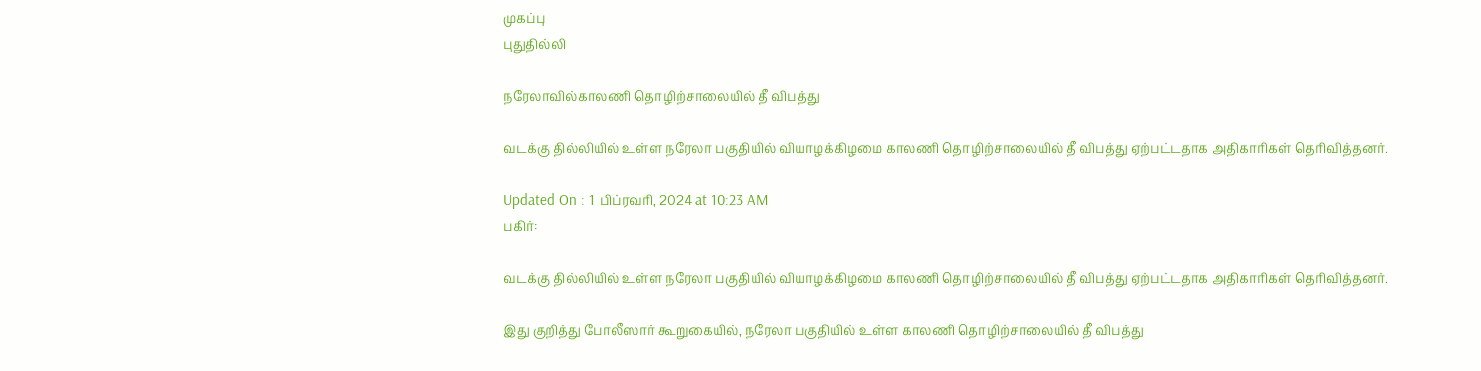முகப்பு
புதுதில்லி

நரேலாவில்காலணி தொழிற்சாலையில் தீ விபத்து

வடக்கு தில்லியில் உள்ள நரேலா பகுதியில் வியாழக்கிழமை காலணி தொழிற்சாலையில் தீ விபத்து ஏற்பட்டதாக அதிகாரிகள் தெரிவித்தனர்.

Updated On : 1 பிப்ரவரி, 2024 at 10:23 AM
பகிர்:

வடக்கு தில்லியில் உள்ள நரேலா பகுதியில் வியாழக்கிழமை காலணி தொழிற்சாலையில் தீ விபத்து ஏற்பட்டதாக அதிகாரிகள் தெரிவித்தனர்.

இது குறித்து போலீஸார் கூறுகையில், நரேலா பகுதியில் உள்ள காலணி தொழிற்சாலையில் தீ விபத்து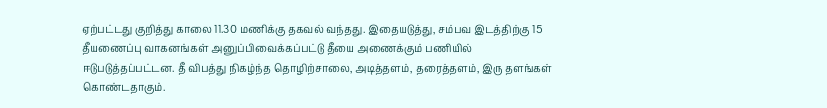ஏற்பட்டது குறித்து காலை 11.30 மணிக்கு தகவல் வந்தது. இதையடுத்து, சம்பவ இடத்திற்கு 15 தீயணைப்பு வாகனங்கள் அனுப்பிவைக்கப்பட்டு தீயை அணைக்கும் பணியில் ஈடுபடுத்தப்பட்டன. தீ விபத்து நிகழ்ந்த தொழிற்சாலை, அடித்தளம், தரைத்தளம், இரு தளங்கள் கொண்டதாகும்.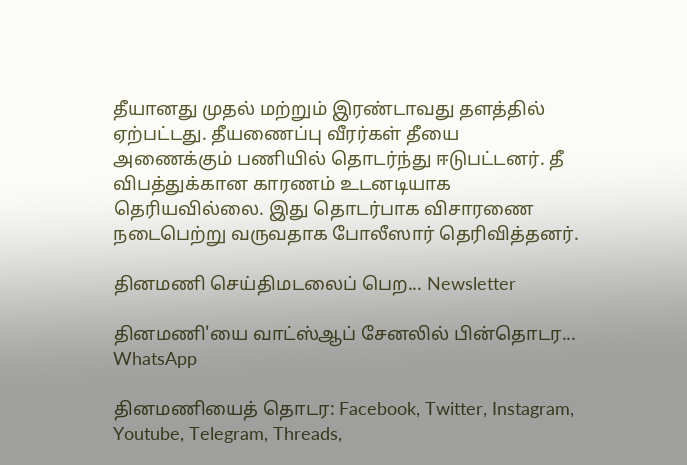தீயானது முதல் மற்றும் இரண்டாவது தளத்தில் ஏற்பட்டது. தீயணைப்பு வீரர்கள் தீயை அணைக்கும் பணியில் தொடர்ந்து ஈடுபட்டனர். தீ விபத்துக்கான காரணம் உடனடியாக தெரியவில்லை. இது தொடர்பாக விசாரணை நடைபெற்று வருவதாக போலீஸார் தெரிவித்தனர்.

தினமணி செய்திமடலைப் பெற... Newsletter

தினமணி'யை வாட்ஸ்ஆப் சேனலில் பின்தொடர... WhatsApp

தினமணியைத் தொடர: Facebook, Twitter, Instagram, Youtube, Telegram, Threads,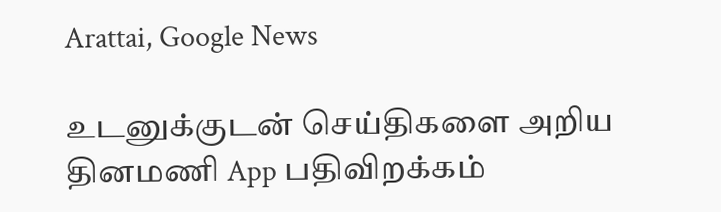Arattai, Google News

உடனுக்குடன் செய்திகளை அறிய தினமணி App பதிவிறக்கம்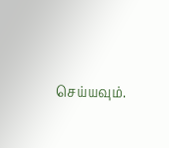செய்யவும்.